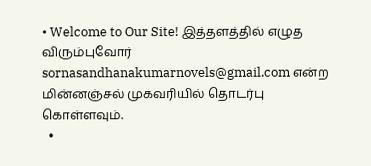• Welcome to Our Site! இத்தளத்தில் எழுத விரும்புவோர் sornasandhanakumarnovels@gmail.com என்ற மின்னஞ்சல் முகவரியில் தொடர்பு கொள்ளவும்.
  •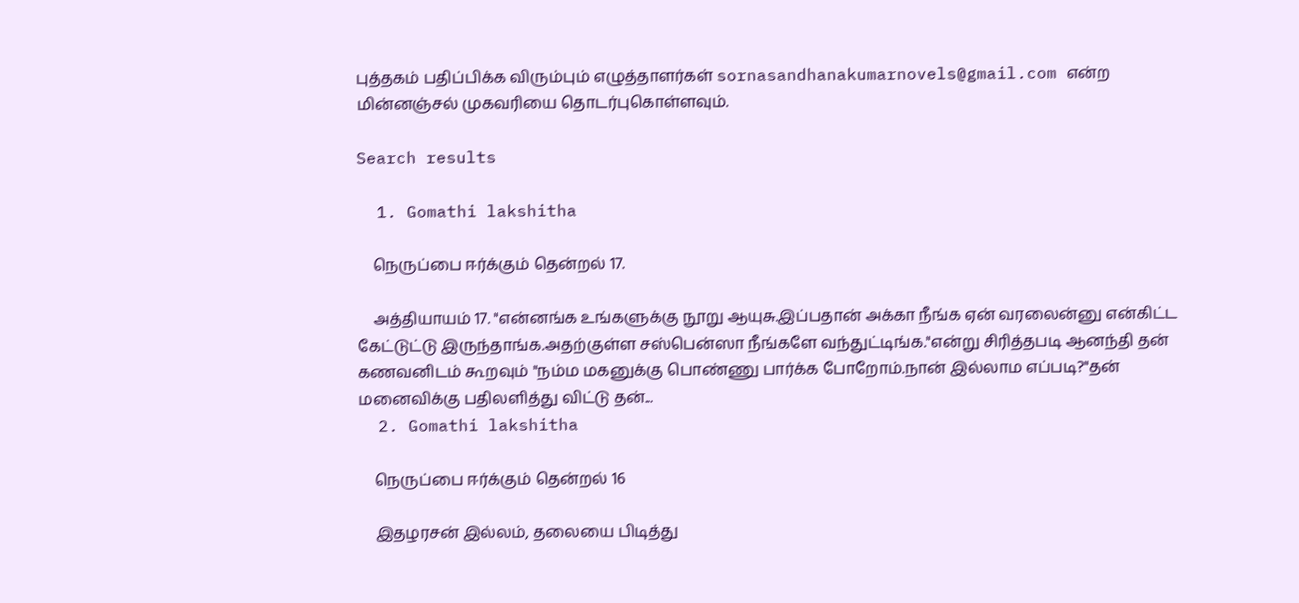புத்தகம் பதிப்பிக்க விரும்பும் எழுத்தாளர்கள் sornasandhanakumarnovels@gmail.com என்ற மின்னஞ்சல் முகவரியை தொடர்புகொள்ளவும்.

Search results

  1. Gomathi lakshitha

    நெருப்பை ஈர்க்கும் தென்றல் 17.

    அத்தியாயம் 17. "என்னங்க உங்களுக்கு நூறு ஆயுசு.இப்பதான் அக்கா நீங்க ஏன் வரலைன்னு என்கிட்ட கேட்டுட்டு இருந்தாங்க.அதற்குள்ள சஸ்பென்ஸா நீங்களே வந்துட்டிங்க."என்று சிரித்தபடி ஆனந்தி தன் கணவனிடம் கூறவும் "நம்ம மகனுக்கு பொண்ணு பார்க்க போறோம்.நான் இல்லாம எப்படி?"தன் மனைவிக்கு பதிலளித்து விட்டு தன்...
  2. Gomathi lakshitha

    நெருப்பை ஈர்க்கும் தென்றல் 16

    இதழரசன் இல்லம், தலையை பிடித்து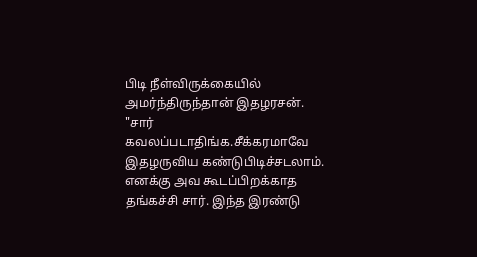பிடி நீள்விருக்கையில் அமர்ந்திருந்தான் இதழரசன். "சார் கவலப்படாதிங்க.சீக்கரமாவே இதழருவிய கண்டுபிடிச்சடலாம். எனக்கு அவ கூடப்பிறக்காத தங்கச்சி சார். இந்த இரண்டு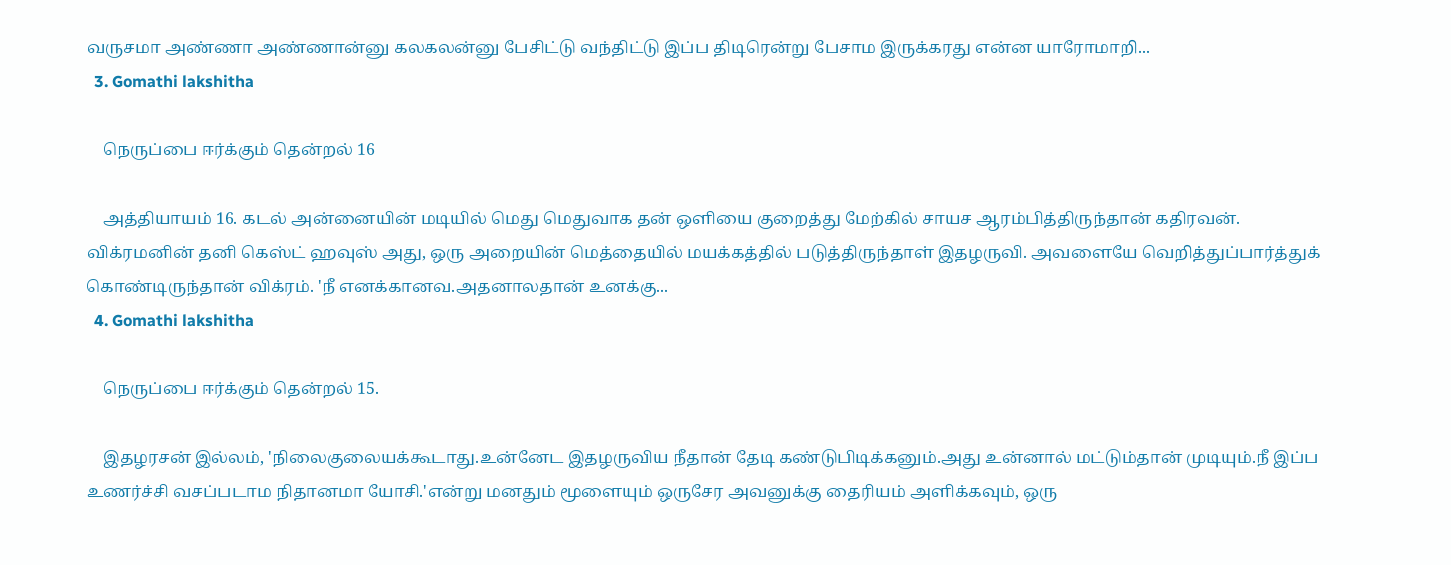வருசமா அண்ணா அண்ணான்னு கலகலன்னு பேசிட்டு வந்திட்டு இப்ப திடிரென்று பேசாம இருக்கரது என்ன யாரோமாறி...
  3. Gomathi lakshitha

    நெருப்பை ஈர்க்கும் தென்றல் 16

    அத்தியாயம் 16. கடல் அன்னையின் மடியில் மெது மெதுவாக தன் ஒளியை குறைத்து மேற்கில் சாயச ஆரம்பித்திருந்தான் கதிரவன். விக்ரமனின் தனி கெஸ்ட் ஹவுஸ் அது, ஒரு அறையின் மெத்தையில் மயக்கத்தில் படுத்திருந்தாள் இதழருவி. அவளையே வெறித்துப்பார்த்துக் கொண்டிருந்தான் விக்ரம். 'நீ எனக்கானவ.அதனாலதான் உனக்கு...
  4. Gomathi lakshitha

    நெருப்பை ஈர்க்கும் தென்றல் 15.

    இதழரசன் இல்லம், 'நிலைகுலையக்கூடாது.உன்னேட இதழருவிய நீதான் தேடி கண்டுபிடிக்கனும்.அது உன்னால் மட்டும்தான் முடியும்.நீ இப்ப உணர்ச்சி வசப்படாம நிதானமா யோசி.'என்று மனதும் மூளையும் ஒருசேர அவனுக்கு தைரியம் அளிக்கவும், ஒரு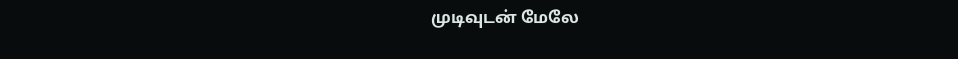முடிவுடன் மேலே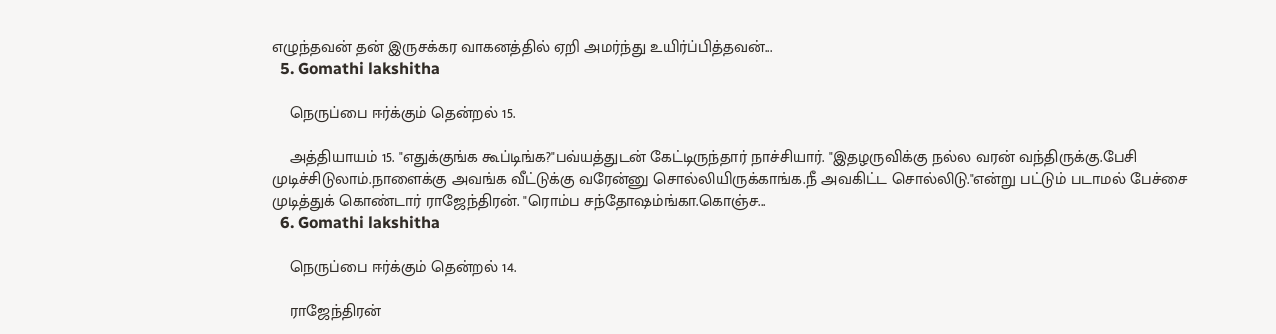எழுந்தவன் தன் இருசக்கர வாகனத்தில் ஏறி அமர்ந்து உயிர்ப்பித்தவன்...
  5. Gomathi lakshitha

    நெருப்பை ஈர்க்கும் தென்றல் 15.

    அத்தியாயம் 15. "எதுக்குங்க கூப்டிங்க?"பவ்யத்துடன் கேட்டிருந்தார் நாச்சியார். "இதழருவிக்கு நல்ல வரன் வந்திருக்கு.பேசி முடிச்சிடுலாம்.நாளைக்கு அவங்க வீட்டுக்கு வரேன்னு சொல்லியிருக்காங்க.நீ அவகிட்ட சொல்லிடு."என்று பட்டும் படாமல் பேச்சை முடித்துக் கொண்டார் ராஜேந்திரன். "ரொம்ப சந்தோஷம்ங்கா.கொஞ்ச...
  6. Gomathi lakshitha

    நெருப்பை ஈர்க்கும் தென்றல் 14.

    ராஜேந்திரன்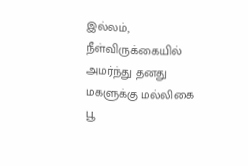இல்லம், நீள்விருக்கையில் அமர்ந்து தனது மகளுக்கு மல்லிகை பூ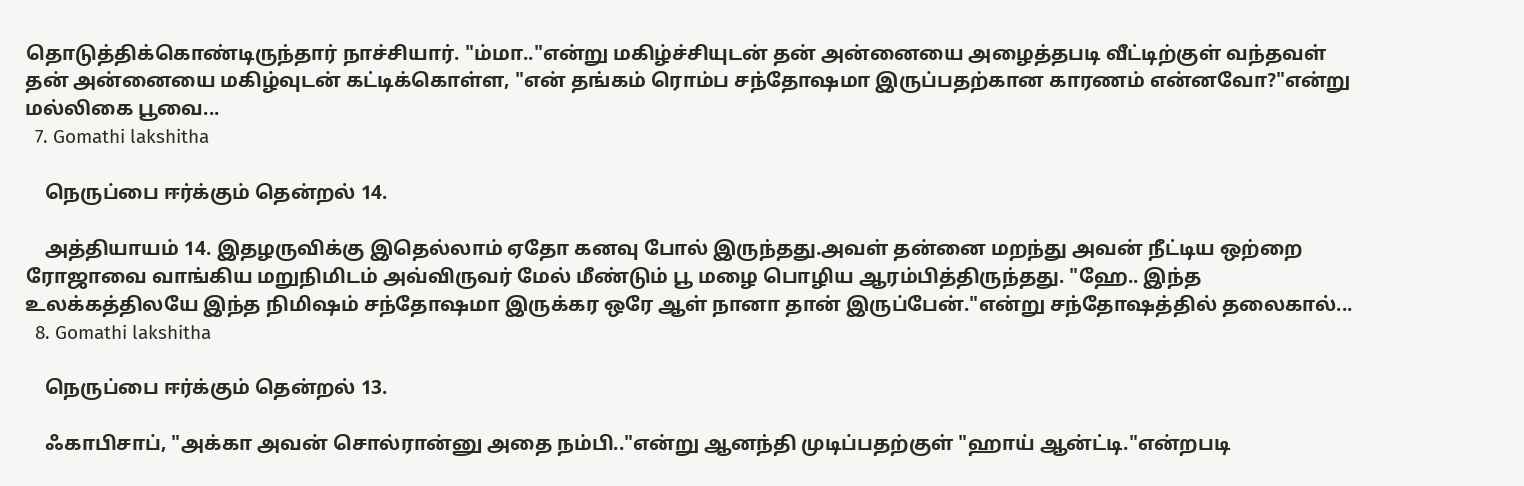தொடுத்திக்கொண்டிருந்தார் நாச்சியார். "ம்மா.."என்று மகிழ்ச்சியுடன் தன் அன்னையை அழைத்தபடி வீட்டிற்குள் வந்தவள் தன் அன்னையை மகிழ்வுடன் கட்டிக்கொள்ள, "என் தங்கம் ரொம்ப சந்தோஷமா இருப்பதற்கான காரணம் என்னவோ?"என்று மல்லிகை பூவை...
  7. Gomathi lakshitha

    நெருப்பை ஈர்க்கும் தென்றல் 14.

    அத்தியாயம் 14. இதழருவிக்கு இதெல்லாம் ஏதோ கனவு போல் இருந்தது.அவள் தன்னை மறந்து அவன் நீட்டிய ஒற்றை ரோஜாவை வாங்கிய மறுநிமிடம் அவ்விருவர் மேல் மீண்டும் பூ மழை பொழிய ஆரம்பித்திருந்தது. "ஹே.. இந்த உலக்கத்திலயே இந்த நிமிஷம் சந்தோஷமா இருக்கர ஒரே ஆள் நானா தான் இருப்பேன்."என்று சந்தோஷத்தில் தலைகால்...
  8. Gomathi lakshitha

    நெருப்பை ஈர்க்கும் தென்றல் 13.

    ஃகாபிசாப், "அக்கா அவன் சொல்ரான்னு அதை நம்பி.."என்று ஆனந்தி முடிப்பதற்குள் "ஹாய் ஆன்ட்டி."என்றபடி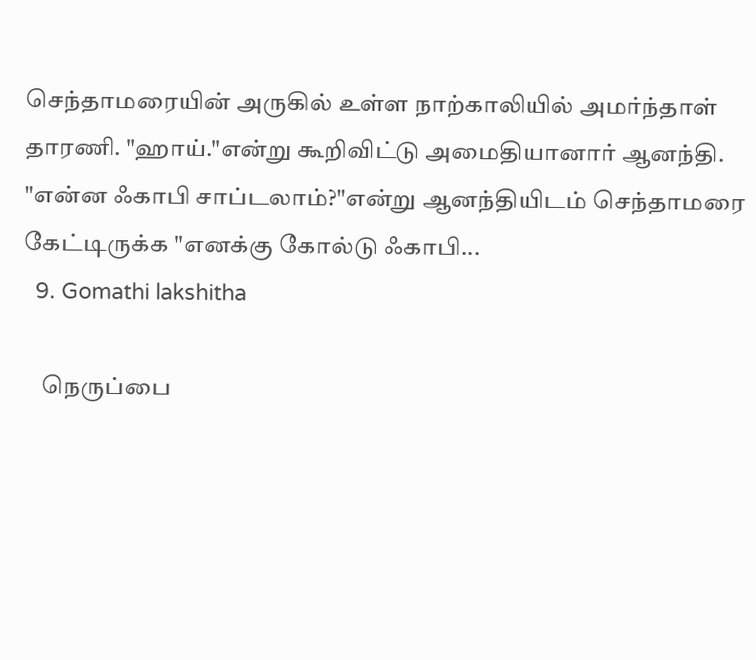செந்தாமரையின் அருகில் உள்ள நாற்காலியில் அமர்ந்தாள் தாரணி. "ஹாய்."என்று கூறிவிட்டு அமைதியானார் ஆனந்தி. "என்ன ஃகாபி சாப்டலாம்?"என்று ஆனந்தியிடம் செந்தாமரை கேட்டிருக்க "எனக்கு கோல்டு ஃகாபி...
  9. Gomathi lakshitha

    நெருப்பை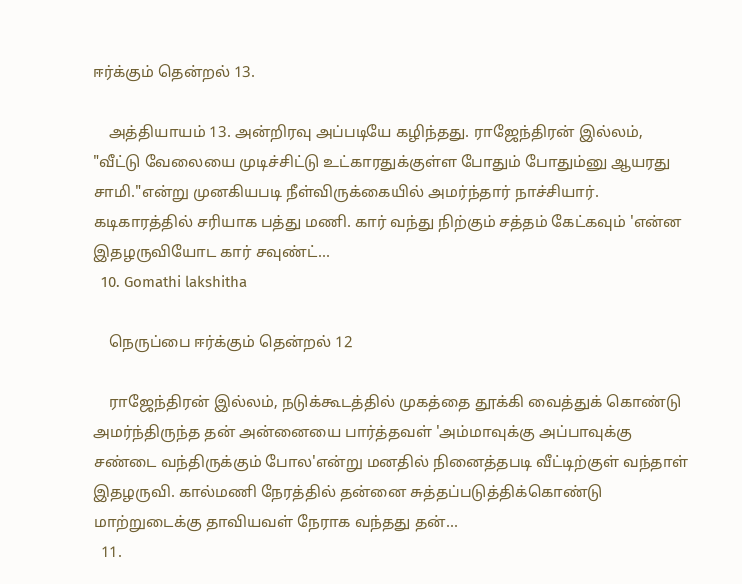ஈர்க்கும் தென்றல் 13.

    அத்தியாயம் 13. அன்றிரவு அப்படியே கழிந்தது. ராஜேந்திரன் இல்லம், "வீட்டு வேலையை முடிச்சிட்டு உட்காரதுக்குள்ள போதும் போதும்னு ஆயரது சாமி."என்று முனகியபடி நீள்விருக்கையில் அமர்ந்தார் நாச்சியார். கடிகாரத்தில் சரியாக பத்து மணி. கார் வந்து நிற்கும் சத்தம் கேட்கவும் 'என்ன இதழருவியோட கார் சவுண்ட்...
  10. Gomathi lakshitha

    நெருப்பை ஈர்க்கும் தென்றல் 12

    ராஜேந்திரன் இல்லம், நடுக்கூடத்தில் முகத்தை தூக்கி வைத்துக் கொண்டு அமர்ந்திருந்த தன் அன்னையை பார்த்தவள் 'அம்மாவுக்கு அப்பாவுக்கு சண்டை வந்திருக்கும் போல'என்று மனதில் நினைத்தபடி வீட்டிற்குள் வந்தாள் இதழருவி. கால்மணி நேரத்தில் தன்னை சுத்தப்படுத்திக்கொண்டு மாற்றுடைக்கு தாவியவள் நேராக வந்தது தன்...
  11.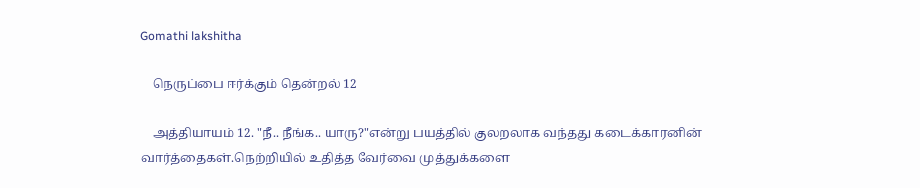Gomathi lakshitha

    நெருப்பை ஈர்க்கும் தென்றல் 12

    அத்தியாயம் 12. "நீ.. நீங்க.. யாரு?"என்று பயத்தில் குலறலாக வந்தது கடைக்காரனின் வார்த்தைகள்.நெற்றியில் உதித்த வேர்வை முத்துக்களை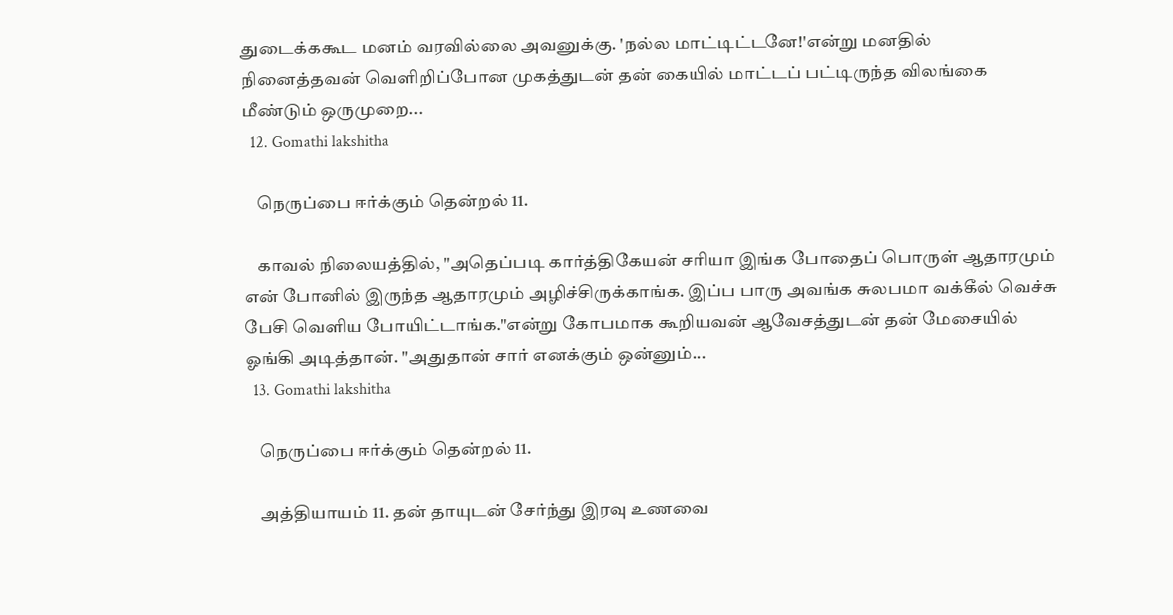துடைக்ககூட மனம் வரவில்லை அவனுக்கு. 'நல்ல மாட்டிட்டனே!'என்று மனதில் நினைத்தவன் வெளிறிப்போன முகத்துடன் தன் கையில் மாட்டப் பட்டிருந்த விலங்கை மீண்டும் ஒருமுறை...
  12. Gomathi lakshitha

    நெருப்பை ஈர்க்கும் தென்றல் 11.

    காவல் நிலையத்தில், "அதெப்படி கார்த்திகேயன் சரியா இங்க போதைப் பொருள் ஆதாரமும் என் போனில் இருந்த ஆதாரமும் அழிச்சிருக்காங்க. இப்ப பாரு அவங்க சுலபமா வக்கீல் வெச்சு பேசி வெளிய போயிட்டாங்க."என்று கோபமாக கூறியவன் ஆவேசத்துடன் தன் மேசையில் ஓங்கி அடித்தான். "அதுதான் சார் எனக்கும் ஒன்னும்...
  13. Gomathi lakshitha

    நெருப்பை ஈர்க்கும் தென்றல் 11.

    அத்தியாயம் 11. தன் தாயுடன் சேர்ந்து இரவு உணவை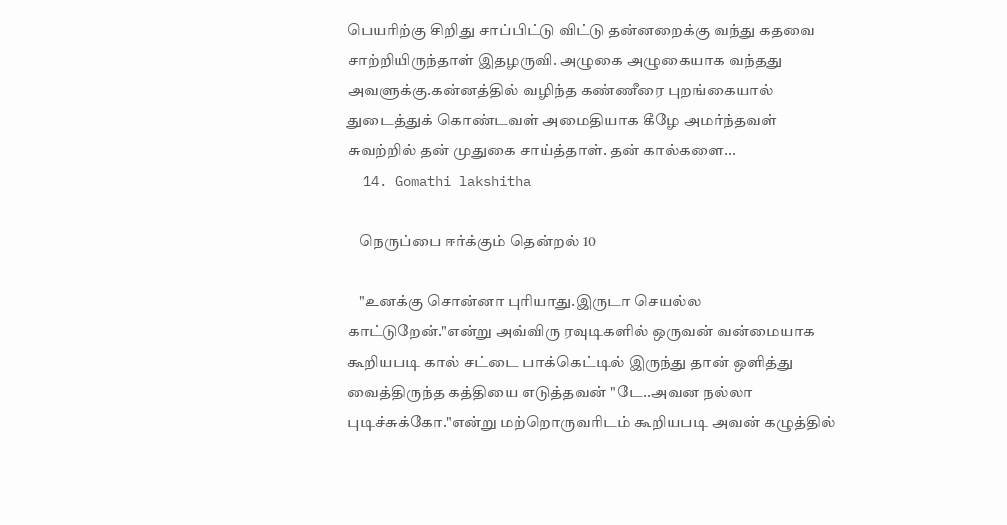பெயரிற்கு சிறிது சாப்பிட்டு விட்டு தன்னறைக்கு வந்து கதவை சாற்றியிருந்தாள் இதழருவி. அழுகை அழுகையாக வந்தது அவளுக்கு.கன்னத்தில் வழிந்த கண்ணீரை புறங்கையால் துடைத்துக் கொண்டவள் அமைதியாக கீழே அமர்ந்தவள் சுவற்றில் தன் முதுகை சாய்த்தாள். தன் கால்களை...
  14. Gomathi lakshitha

    நெருப்பை ஈர்க்கும் தென்றல் 10

    "உனக்கு சொன்னா புரியாது.இருடா செயல்ல காட்டுறேன்."என்று அவ்விரு ரவுடிகளில் ஒருவன் வன்மையாக கூறியபடி கால் சட்டை பாக்கெட்டில் இருந்து தான் ஒளித்து வைத்திருந்த கத்தியை எடுத்தவன் "டே..அவன நல்லா புடிச்சுக்கோ."என்று மற்றொருவரிடம் கூறியபடி அவன் கழுத்தில்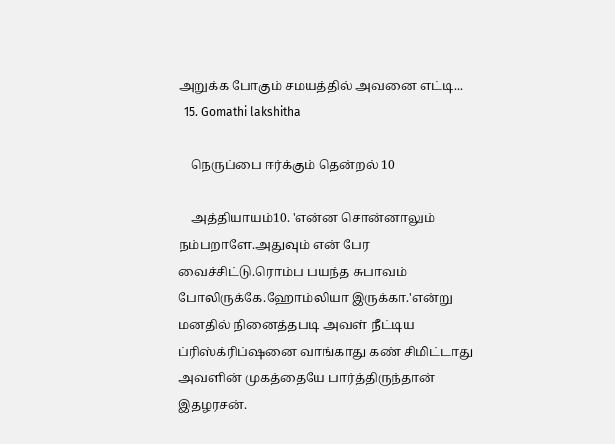அறுக்க போகும் சமயத்தில் அவனை எட்டி...
  15. Gomathi lakshitha

    நெருப்பை ஈர்க்கும் தென்றல் 10

    அத்தியாயம்10. 'என்ன சொன்னாலும் நம்பறாளே.அதுவும் என் பேர வைச்சிட்டு.ரொம்ப பயந்த சுபாவம் போலிருக்கே.ஹோம்லியா இருக்கா.'என்று மனதில் நினைத்தபடி அவள் நீட்டிய ப்ரிஸ்க்ரிப்ஷனை வாங்காது கண் சிமிட்டாது அவளின் முகத்தையே பார்த்திருந்தான் இதழரசன்.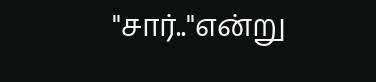"சார்.."என்று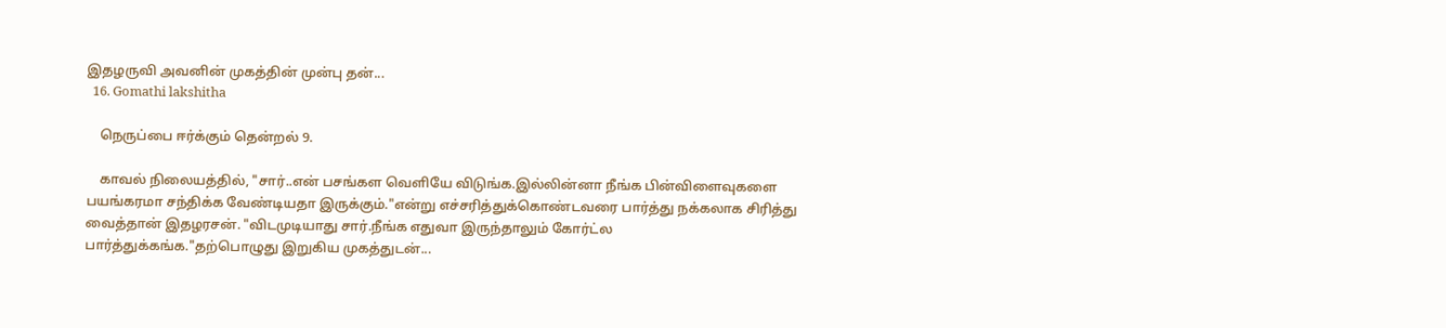இதழருவி அவனின் முகத்தின் முன்பு தன்...
  16. Gomathi lakshitha

    நெருப்பை ஈர்க்கும் தென்றல் 9.

    காவல் நிலையத்தில், "சார்..என் பசங்கள வெளியே விடுங்க.இல்லின்னா நீங்க பின்விளைவுகளை பயங்கரமா சந்திக்க வேண்டியதா இருக்கும்."என்று எச்சரித்துக்கொண்டவரை பார்த்து நக்கலாக சிரித்து வைத்தான் இதழரசன். "விடமுடியாது சார்.நீங்க எதுவா இருந்தாலும் கோர்ட்ல பார்த்துக்கங்க."தற்பொழுது இறுகிய முகத்துடன்...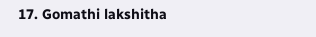17. Gomathi lakshitha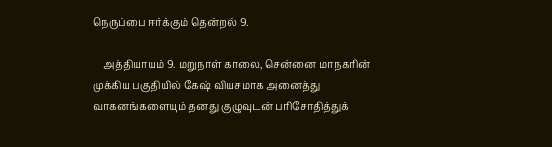நெருப்பை ஈர்க்கும் தென்றல் 9.

    அத்தியாயம் 9. மறுநாள் காலை, சென்னை மாநகரின் முக்கிய பகுதியில் கேஷ் வியசமாக அனைத்து வாகனங்களையும் தனது குழுவுடன் பரிசோதித்துக்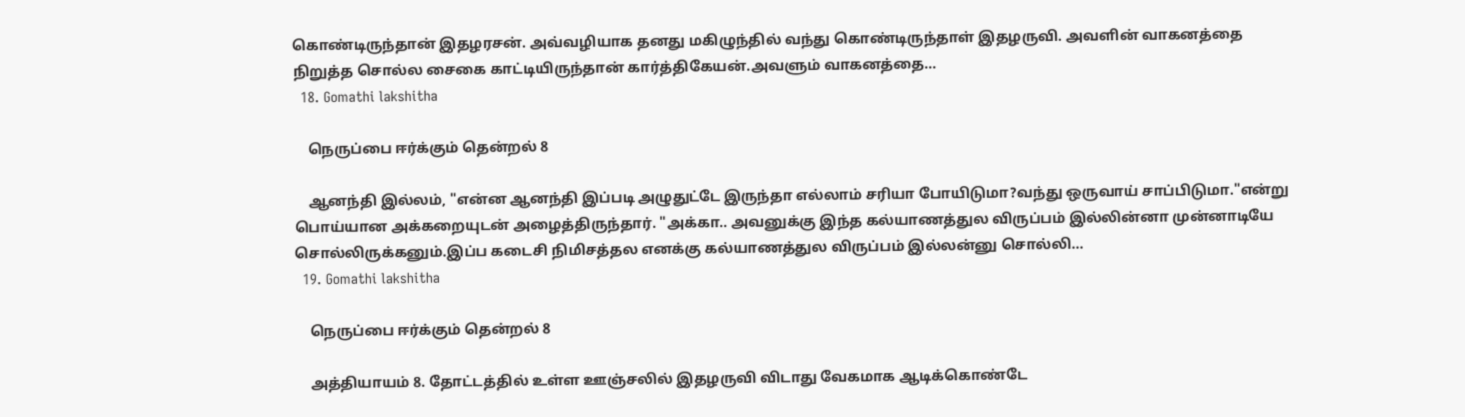கொண்டிருந்தான் இதழரசன். அவ்வழியாக தனது மகிழுந்தில் வந்து கொண்டிருந்தாள் இதழருவி. அவளின் வாகனத்தை நிறுத்த சொல்ல சைகை காட்டியிருந்தான் கார்த்திகேயன்.அவளும் வாகனத்தை...
  18. Gomathi lakshitha

    நெருப்பை ஈர்க்கும் தென்றல் 8

    ஆனந்தி இல்லம், "என்ன ஆனந்தி இப்படி அழுதுட்டே இருந்தா எல்லாம் சரியா போயிடுமா?வந்து ஒருவாய் சாப்பிடுமா."என்று பொய்யான அக்கறையுடன் அழைத்திருந்தார். "அக்கா.. அவனுக்கு இந்த கல்யாணத்துல விருப்பம் இல்லின்னா முன்னாடியே சொல்லிருக்கனும்.இப்ப கடைசி நிமிசத்தல எனக்கு கல்யாணத்துல விருப்பம் இல்லன்னு சொல்லி...
  19. Gomathi lakshitha

    நெருப்பை ஈர்க்கும் தென்றல் 8

    அத்தியாயம் 8. தோட்டத்தில் உள்ள ஊஞ்சலில் இதழருவி விடாது வேகமாக ஆடிக்கொண்டே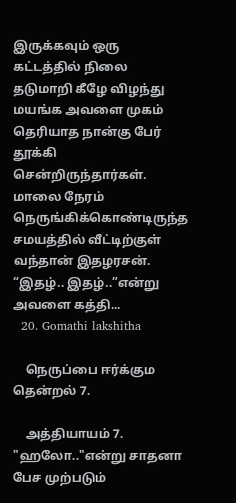இருக்கவும் ஒரு கட்டத்தில் நிலை தடுமாறி கீழே விழந்து மயங்க அவளை முகம் தெரியாத நான்கு பேர் தூக்கி சென்றிருந்தார்கள். மாலை நேரம் நெருங்கிக்கொண்டிருந்த சமயத்தில் வீட்டிற்குள் வந்தான் இதழரசன். “இதழ்.. இதழ்..”என்று அவளை கத்தி...
  20. Gomathi lakshitha

    நெருப்பை ஈர்க்கும தென்றல் 7.

    அத்தியாயம் 7. "ஹலோ.."என்று சாதனா பேச முற்படும்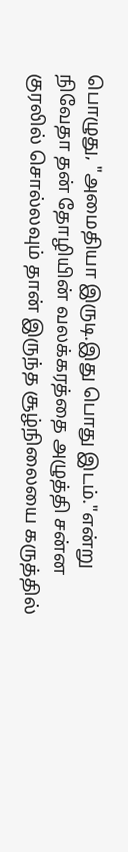பொழுது, "அமைதியா இருடி.இது பொது இடம்."என்று நிவேதா தன் தோழியின் வலக்கரத்தை அழுத்தி சன்ன குரலில் சொல்லவும் தான் இருந்த சூழ்நிலையை கருத்தில்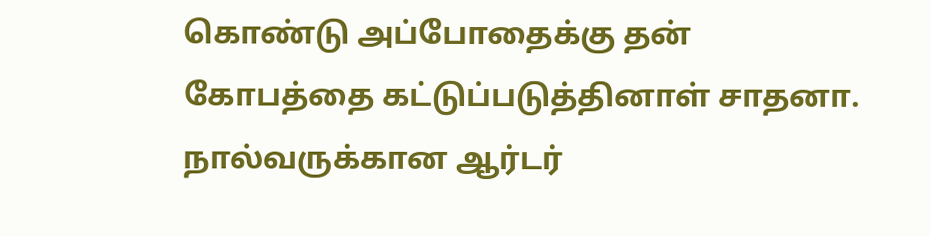கொண்டு அப்போதைக்கு தன் கோபத்தை கட்டுப்படுத்தினாள் சாதனா. நால்வருக்கான ஆர்டர்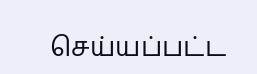செய்யப்பட்ட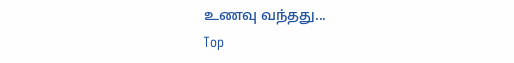உணவு வந்தது...
Top